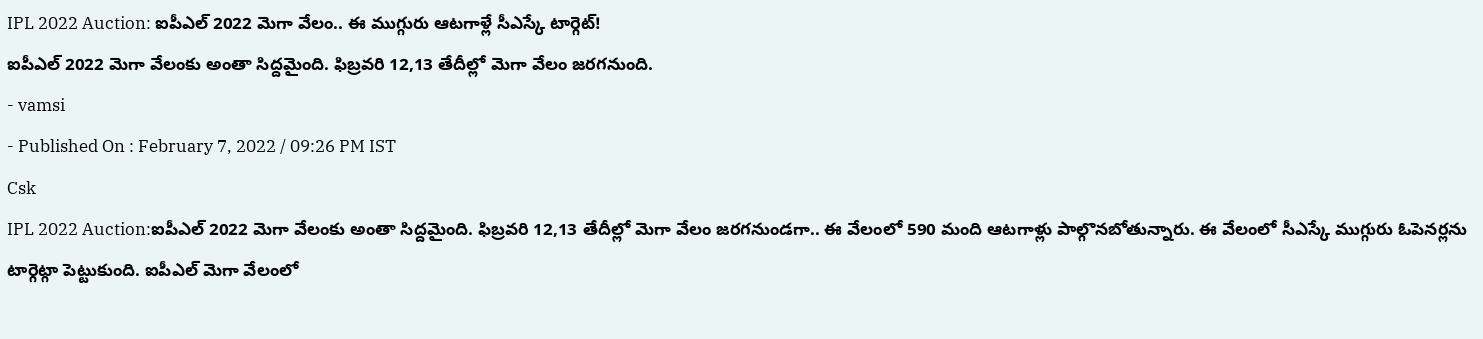IPL 2022 Auction: ఐపీఎల్ 2022 మెగా వేలం.. ఈ ముగ్గురు ఆటగాళ్లే సీఎస్కే టార్గెట్!
ఐపీఎల్ 2022 మెగా వేలంకు అంతా సిద్దమైంది. ఫిబ్రవరి 12,13 తేదీల్లో మెగా వేలం జరగనుంది.
- vamsi
- Published On : February 7, 2022 / 09:26 PM IST
Csk
IPL 2022 Auction:ఐపీఎల్ 2022 మెగా వేలంకు అంతా సిద్దమైంది. ఫిబ్రవరి 12,13 తేదీల్లో మెగా వేలం జరగనుండగా.. ఈ వేలంలో 590 మంది ఆటగాళ్లు పాల్గొనబోతున్నారు. ఈ వేలంలో సీఎస్కే ముగ్గురు ఓపెనర్లను టార్గెట్గా పెట్టుకుంది. ఐపీఎల్ మెగా వేలంలో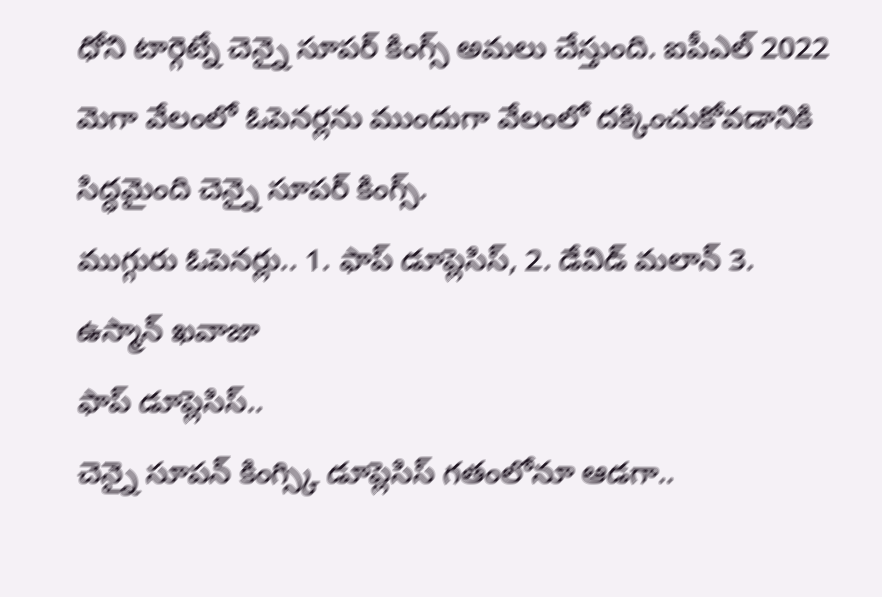ధోని టార్గెట్నే చెన్నై సూపర్ కింగ్స్ అమలు చేస్తుంది. ఐపీఎల్ 2022 మెగా వేలంలో ఓపెనర్లను ముందుగా వేలంలో దక్కించుకోవడానికి సిద్ధమైంది చెన్నై సూపర్ కింగ్స్.
ముగ్గురు ఓపెనర్లు.. 1. ఫాప్ డూప్లెసిస్, 2. డేవిడ్ మలాన్ 3. ఉస్మాన్ ఖవాజా
ఫాప్ డూప్లెసిస్..
చెన్నై సూపన్ కింగ్స్కి డూప్లెసిస్ గతంలోనూ ఆడగా..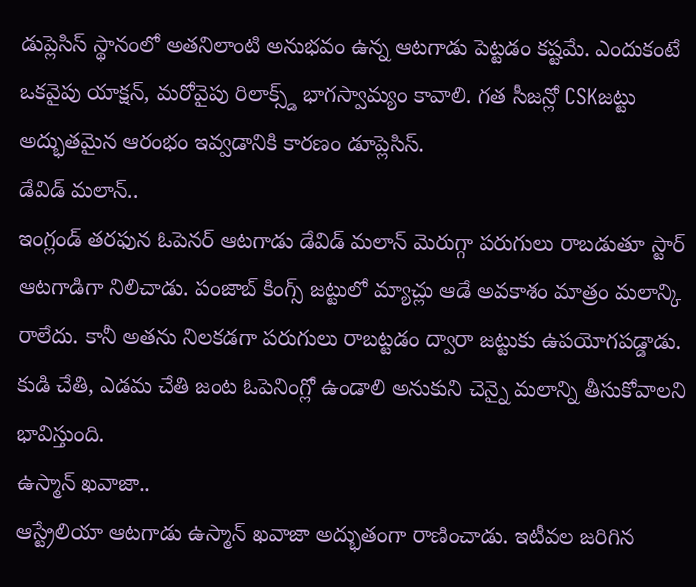డుప్లెసిస్ స్థానంలో అతనిలాంటి అనుభవం ఉన్న ఆటగాడు పెట్టడం కష్టమే. ఎందుకంటే ఒకవైపు యాక్షన్, మరోవైపు రిలాక్స్డ్ భాగస్వామ్యం కావాలి. గత సీజన్లో CSKజట్టు అద్భుతమైన ఆరంభం ఇవ్వడానికి కారణం డూప్లెసిస్.
డేవిడ్ మలాన్..
ఇంగ్లండ్ తరఫున ఓపెనర్ ఆటగాడు డేవిడ్ మలాన్ మెరుగ్గా పరుగులు రాబడుతూ స్టార్ ఆటగాడిగా నిలిచాడు. పంజాబ్ కింగ్స్ జట్టులో మ్యాచ్లు ఆడే అవకాశం మాత్రం మలాన్కి రాలేదు. కానీ అతను నిలకడగా పరుగులు రాబట్టడం ద్వారా జట్టుకు ఉపయోగపడ్డాడు. కుడి చేతి, ఎడమ చేతి జంట ఓపెనింగ్లో ఉండాలి అనుకుని చెన్నై మలాన్ని తీసుకోవాలని భావిస్తుంది.
ఉస్మాన్ ఖవాజా..
ఆస్ట్రేలియా ఆటగాడు ఉస్మాన్ ఖవాజా అద్భుతంగా రాణించాడు. ఇటీవల జరిగిన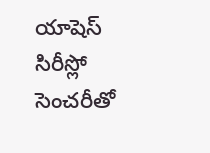యాషెస్ సిరీస్లో సెంచరీతో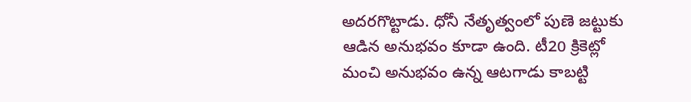అదరగొట్టాడు. ధోనీ నేతృత్వంలో పుణె జట్టుకు ఆడిన అనుభవం కూడా ఉంది. టీ20 క్రికెట్లో మంచి అనుభవం ఉన్న ఆటగాడు కాబట్టి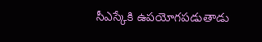సీఎస్కేకి ఉపయోగపడుతాడు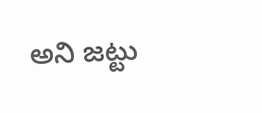అని జట్టు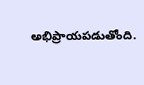అభిప్రాయపడుతోంది.